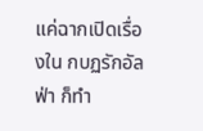แค่ฉากเปิดเรื่องใน กบฏรักอัลฟ่า ก็ทำ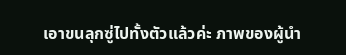เอาขนลุกซู่ไปทั้งตัวแล้วค่ะ ภาพของผู้นำ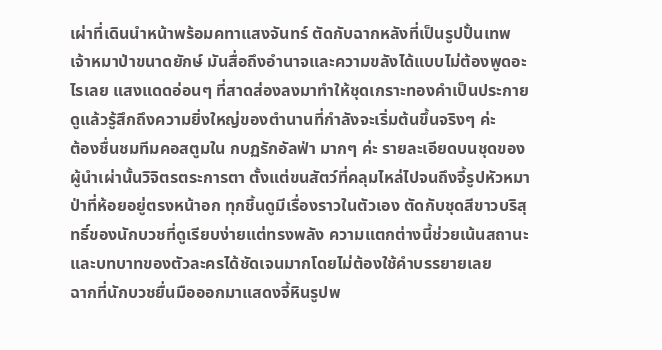เผ่าที่เดินนำหน้าพร้อมคทาแสงจันทร์ ตัดกับฉากหลังที่เป็นรูปปั้นเทพเจ้าหมาป่าขนาดยักษ์ มันสื่อถึงอำนาจและความขลังได้แบบไม่ต้องพูดอะไรเลย แสงแดดอ่อนๆ ที่สาดส่องลงมาทำให้ชุดเกราะทองคำเป็นประกาย ดูแล้วรู้สึกถึงความยิ่งใหญ่ของตำนานที่กำลังจะเริ่มต้นขึ้นจริงๆ ค่ะ
ต้องชื่นชมทีมคอสตูมใน กบฏรักอัลฟ่า มากๆ ค่ะ รายละเอียดบนชุดของผู้นำเผ่านั้นวิจิตรตระการตา ตั้งแต่ขนสัตว์ที่คลุมไหล่ไปจนถึงจี้รูปหัวหมาป่าที่ห้อยอยู่ตรงหน้าอก ทุกชิ้นดูมีเรื่องราวในตัวเอง ตัดกับชุดสีขาวบริสุทธิ์ของนักบวชที่ดูเรียบง่ายแต่ทรงพลัง ความแตกต่างนี้ช่วยเน้นสถานะและบทบาทของตัวละครได้ชัดเจนมากโดยไม่ต้องใช้คำบรรยายเลย
ฉากที่นักบวชยื่นมือออกมาแสดงจี้หินรูปพ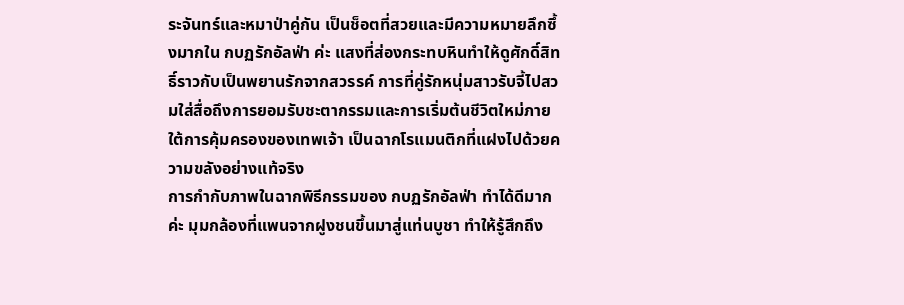ระจันทร์และหมาป่าคู่กัน เป็นช็อตที่สวยและมีความหมายลึกซึ้งมากใน กบฏรักอัลฟ่า ค่ะ แสงที่ส่องกระทบหินทำให้ดูศักดิ์สิทธิ์ราวกับเป็นพยานรักจากสวรรค์ การที่คู่รักหนุ่มสาวรับจี้ไปสวมใส่สื่อถึงการยอมรับชะตากรรมและการเริ่มต้นชีวิตใหม่ภายใต้การคุ้มครองของเทพเจ้า เป็นฉากโรแมนติกที่แฝงไปด้วยความขลังอย่างแท้จริง
การกำกับภาพในฉากพิธีกรรมของ กบฏรักอัลฟ่า ทำได้ดีมากค่ะ มุมกล้องที่แพนจากฝูงชนขึ้นมาสู่แท่นบูชา ทำให้รู้สึกถึง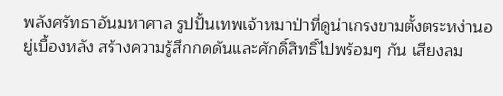พลังศรัทธาอันมหาศาล รูปปั้นเทพเจ้าหมาป่าที่ดูน่าเกรงขามตั้งตระหง่านอยู่เบื้องหลัง สร้างความรู้สึกกดดันและศักดิ์สิทธิ์ไปพร้อมๆ กัน เสียงลม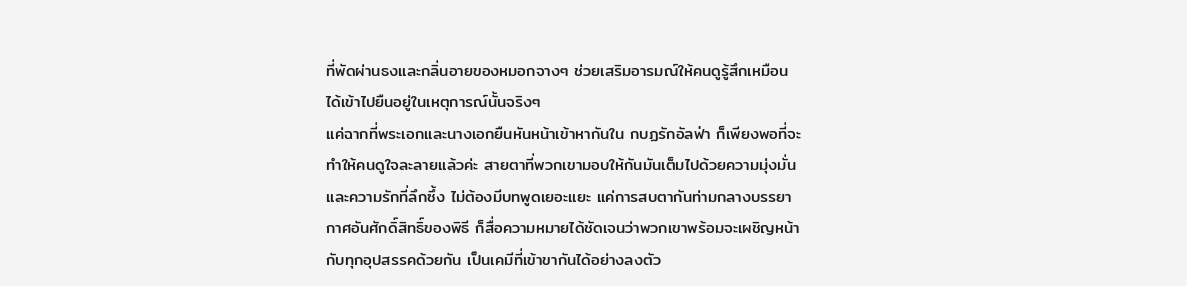ที่พัดผ่านธงและกลิ่นอายของหมอกจางๆ ช่วยเสริมอารมณ์ให้คนดูรู้สึกเหมือนได้เข้าไปยืนอยู่ในเหตุการณ์นั้นจริงๆ
แค่ฉากที่พระเอกและนางเอกยืนหันหน้าเข้าหากันใน กบฏรักอัลฟ่า ก็เพียงพอที่จะทำให้คนดูใจละลายแล้วค่ะ สายตาที่พวกเขามอบให้กันมันเต็มไปด้วยความมุ่งมั่นและความรักที่ลึกซึ้ง ไม่ต้องมีบทพูดเยอะแยะ แค่การสบตากันท่ามกลางบรรยากาศอันศักดิ์สิทธิ์ของพิธี ก็สื่อความหมายได้ชัดเจนว่าพวกเขาพร้อมจะเผชิญหน้ากับทุกอุปสรรคด้วยกัน เป็นเคมีที่เข้าขากันได้อย่างลงตัว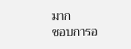มาก
ชอบการอ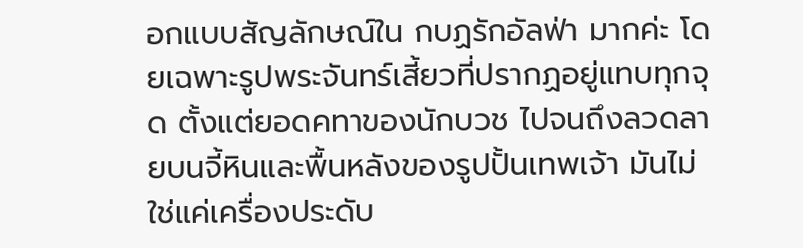อกแบบสัญลักษณ์ใน กบฏรักอัลฟ่า มากค่ะ โดยเฉพาะรูปพระจันทร์เสี้ยวที่ปรากฏอยู่แทบทุกจุด ตั้งแต่ยอดคทาของนักบวช ไปจนถึงลวดลายบนจี้หินและพื้นหลังของรูปปั้นเทพเจ้า มันไม่ใช่แค่เครื่องประดับ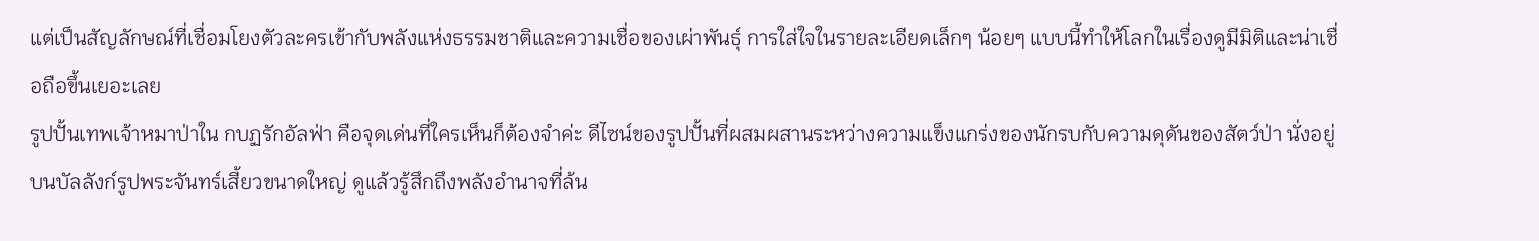แต่เป็นสัญลักษณ์ที่เชื่อมโยงตัวละครเข้ากับพลังแห่งธรรมชาติและความเชื่อของเผ่าพันธุ์ การใส่ใจในรายละเอียดเล็กๆ น้อยๆ แบบนี้ทำให้โลกในเรื่องดูมีมิติและน่าเชื่อถือขึ้นเยอะเลย
รูปปั้นเทพเจ้าหมาป่าใน กบฏรักอัลฟ่า คือจุดเด่นที่ใครเห็นก็ต้องจำค่ะ ดีไซน์ของรูปปั้นที่ผสมผสานระหว่างความแข็งแกร่งของนักรบกับความดุดันของสัตว์ป่า นั่งอยู่บนบัลลังก์รูปพระจันทร์เสี้ยวขนาดใหญ่ ดูแล้วรู้สึกถึงพลังอำนาจที่ล้น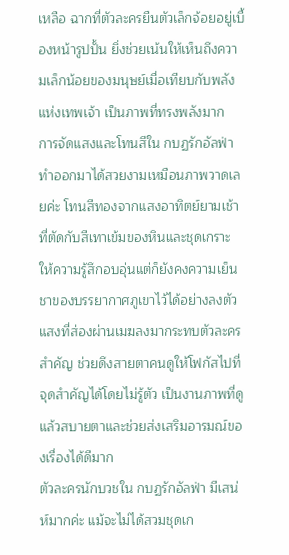เหลือ ฉากที่ตัวละครยืนตัวเล็กจ้อยอยู่เบื้องหน้ารูปปั้น ยิ่งช่วยเน้นให้เห็นถึงความเล็กน้อยของมนุษย์เมื่อเทียบกับพลังแห่งเทพเจ้า เป็นภาพที่ทรงพลังมาก
การจัดแสงและโทนสีใน กบฏรักอัลฟ่า ทำออกมาได้สวยงามเหมือนภาพวาดเลยค่ะ โทนสีทองจากแสงอาทิตย์ยามเช้าที่ตัดกับสีเทาเข้มของหินและชุดเกราะ ให้ความรู้สึกอบอุ่นแต่ก็ยังคงความเย็นชาของบรรยากาศภูเขาไว้ได้อย่างลงตัว แสงที่ส่องผ่านเมฆลงมากระทบตัวละครสำคัญ ช่วยดึงสายตาคนดูให้โฟกัสไปที่จุดสำคัญได้โดยไม่รู้ตัว เป็นงานภาพที่ดูแล้วสบายตาและช่วยส่งเสริมอารมณ์ของเรื่องได้ดีมาก
ตัวละครนักบวชใน กบฏรักอัลฟ่า มีเสน่ห์มากค่ะ แม้จะไม่ได้สวมชุดเก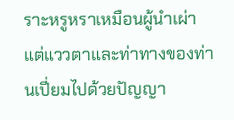ราะหรูหราเหมือนผู้นำเผ่า แต่แววตาและท่าทางของท่านเปี่ยมไปด้วยปัญญา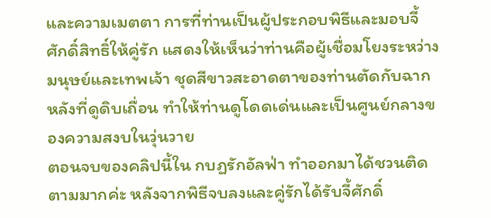และความเมตตา การที่ท่านเป็นผู้ประกอบพิธีและมอบจี้ศักดิ์สิทธิ์ให้คู่รัก แสดงให้เห็นว่าท่านคือผู้เชื่อมโยงระหว่างมนุษย์และเทพเจ้า ชุดสีขาวสะอาดตาของท่านตัดกับฉากหลังที่ดูดิบเถื่อน ทำให้ท่านดูโดดเด่นและเป็นศูนย์กลางของความสงบในวุ่นวาย
ตอนจบของคลิปนี้ใน กบฏรักอัลฟ่า ทำออกมาได้ชวนติดตามมากค่ะ หลังจากพิธีจบลงและคู่รักได้รับจี้ศักดิ์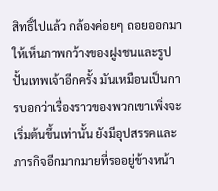สิทธิ์ไปแล้ว กล้องค่อยๆ ถอยออกมาให้เห็นภาพกว้างของฝูงชนและรูปปั้นเทพเจ้าอีกครั้ง มันเหมือนเป็นการบอกว่าเรื่องราวของพวกเขาเพิ่งจะเริ่มต้นขึ้นเท่านั้น ยังมีอุปสรรคและภารกิจอีกมากมายที่รออยู่ข้างหน้า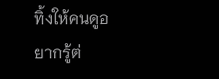ทิ้งให้คนดูอยากรู้ต่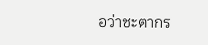อว่าชะตากร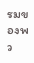รมของพว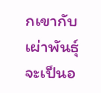กเขากับเผ่าพันธุ์จะเป็นอ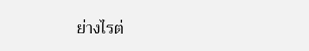ย่างไรต่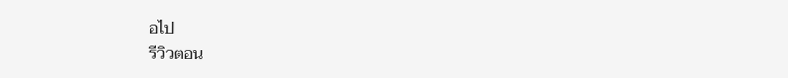อไป
รีวิวตอน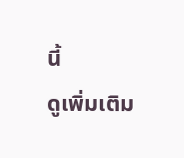นี้
ดูเพิ่มเติม